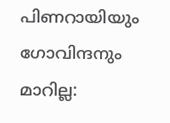പിണറായിയും ഗോവിന്ദനും മാറില്ല: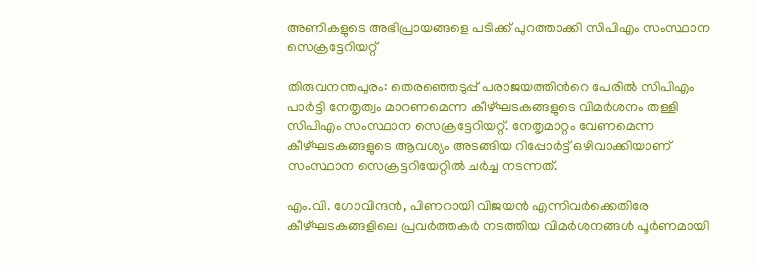അണികളുടെ അഭിപ്രായങ്ങളെ പടിക്ക് പുറത്താക്കി സിപിഎം സംസ്ഥാന സെക്രട്ടേറിയറ്റ്

തിരുവനന്തപുരം: തെരഞ്ഞെടുപ്പ് പരാജയത്തിന്‍റെ പേരില്‍ സിപിഎം പാര്‍ട്ടി നേതൃത്വം മാറണമെന്ന കീഴ്ഘടകങ്ങളുടെ വിമര്‍ശനം തള്ളി സിപിഎം സംസ്ഥാന സെക്രട്ടേറിയറ്റ്. നേതൃമാറ്റം വേണമെന്ന കീഴ്ഘടകങ്ങളുടെ ആവശ്യം അടങ്ങിയ റിപ്പോര്‍ട്ട് ഒഴിവാക്കിയാണ് സംസ്ഥാന സെക്രട്ടറിയേറ്റില്‍ ചര്‍ച്ച നടന്നത്.

എം.വി. ഗോവിന്ദന്‍, പിണറായി വിജയന്‍ എന്നിവര്‍ക്കെതിരേ കീഴ്ഘടകങ്ങളിലെ പ്രവര്‍ത്തകര്‍ നടത്തിയ വിമര്‍ശനങ്ങള്‍ പൂര്‍ണമായി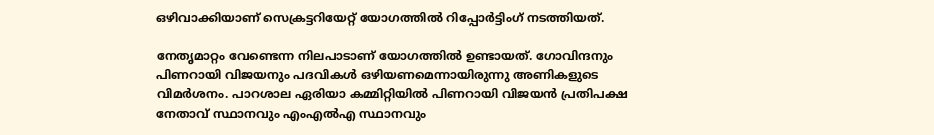ഒഴിവാക്കിയാണ് സെക്രട്ടറിയേറ്റ് യോഗത്തില്‍ റിപ്പോര്‍ട്ടിംഗ് നടത്തിയത്.

നേതൃമാറ്റം വേണ്ടെന്ന നിലപാടാണ് യോഗത്തില്‍ ഉണ്ടായത്. ഗോവിന്ദനും പിണറായി വിജയനും പദവികള്‍ ഒഴിയണമെന്നായിരുന്നു അണികളുടെ വിമര്‍ശനം. പാറശാല ഏരിയാ കമ്മിറ്റിയില്‍ പിണറായി വിജയന്‍ പ്രതിപക്ഷ നേതാവ് സ്ഥാനവും എംഎല്‍എ സ്ഥാനവും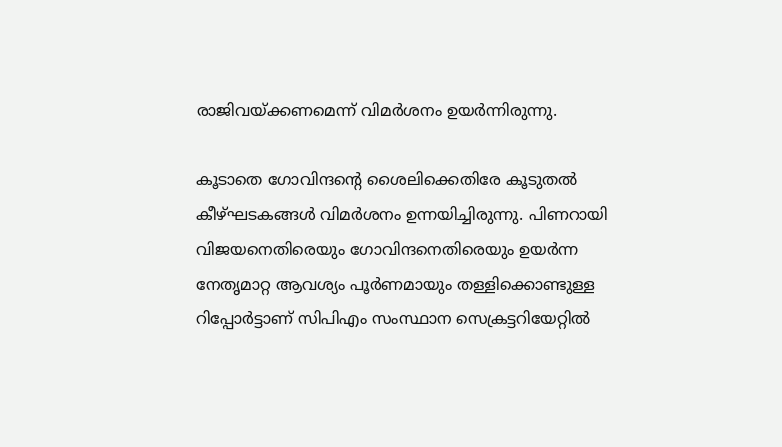രാജിവയ്ക്കണമെന്ന് വിമര്‍ശനം ഉയര്‍ന്നിരുന്നു.

കൂടാതെ ഗോവിന്ദന്‍റെ ശൈലിക്കെതിരേ കൂടുതല്‍ കീഴ്ഘടകങ്ങള്‍ വിമര്‍ശനം ഉന്നയിച്ചിരുന്നു. പിണറായി വിജയനെതിരെയും ഗോവിന്ദനെതിരെയും ഉയര്‍ന്ന നേതൃമാറ്റ ആവശ്യം പൂര്‍ണമായും തള്ളിക്കൊണ്ടുള്ള റിപ്പോര്‍ട്ടാണ് സിപിഎം സംസ്ഥാന സെക്രട്ടറിയേറ്റില്‍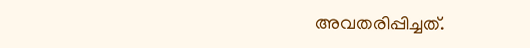അവതരിപ്പിച്ചത്.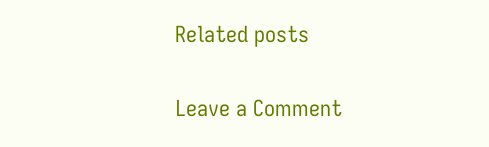Related posts

Leave a Comment